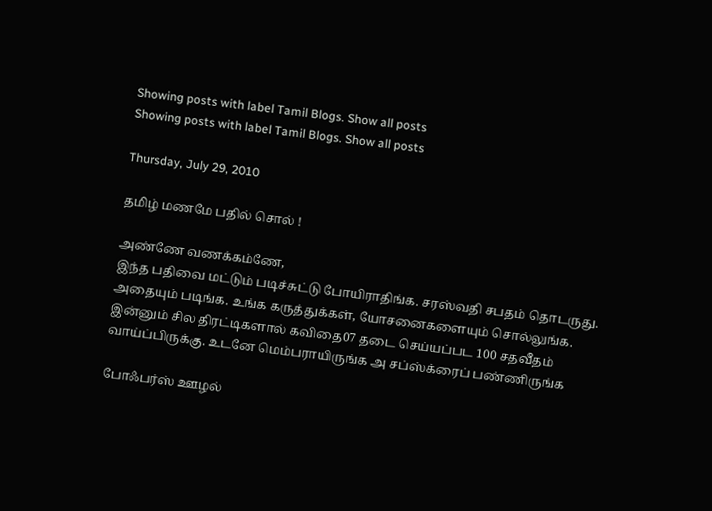Showing posts with label Tamil Blogs. Show all posts
Showing posts with label Tamil Blogs. Show all posts

Thursday, July 29, 2010

தமிழ் மணமே பதில் சொல் !

அண்ணே வணக்கம்ணே,
இந்த பதிவை மட்டும் படிச்சுட்டு போயிராதிங்க. சரஸ்வதி சபதம் தொடருது. அதையும் படிங்க. உங்க கருத்துக்கள், யோசனைகளையும் சொல்லுங்க. இன்னும் சில திரட்டிகளால் கவிதை07 தடை செய்யப்பட 100 சதவீதம் வாய்ப்பிருக்கு. உடனே மெம்பராயிருங்க அ சப்ஸ்க்ரைப் பண்ணிருங்க‌

போஃபர்ஸ் ஊழல்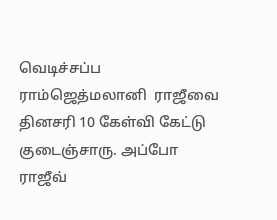வெடிச்சப்ப ராம்ஜெத்மலானி  ராஜீவை தினசரி 10 கேள்வி கேட்டு குடைஞ்சாரு. அப்போ ராஜீவ்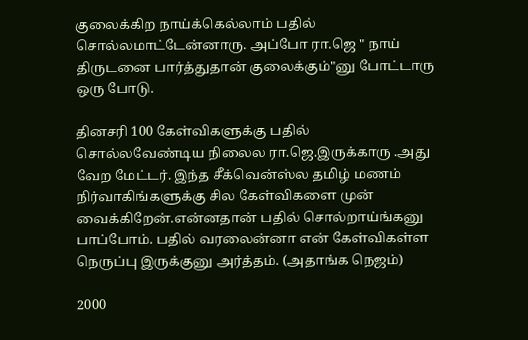குலைக்கிற நாய்க்கெல்லாம் பதில் சொல்லமாட்டேன்னாரு. அப்போ ரா.ஜெ " நாய் திருடனை பார்த்துதான் குலைக்கும்"னு போட்டாரு ஒரு போடு.

தினசரி 100 கேள்விகளுக்கு பதில் சொல்லவேண்டிய நிலைல ரா.ஜெ.இருக்காரு .அது வேற மேட்டர். இந்த சீக்வென்ஸ்ல தமிழ் மணம் நிர்வாகிங்களுக்கு சில கேள்விகளை முன் வைக்கிறேன்.என்னதான் பதில் சொல்றாய்ங்கனு  பாப்போம். பதில் வரலைன்னா என் கேள்விகள்ள நெருப்பு இருக்குனு அர்த்தம். (அதாங்க நெஜம்)

2000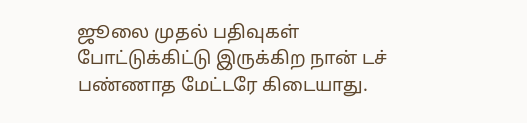ஜூலை முதல் பதிவுகள் போட்டுக்கிட்டு இருக்கிற நான் டச் பண்ணாத மேட்டரே கிடையாது.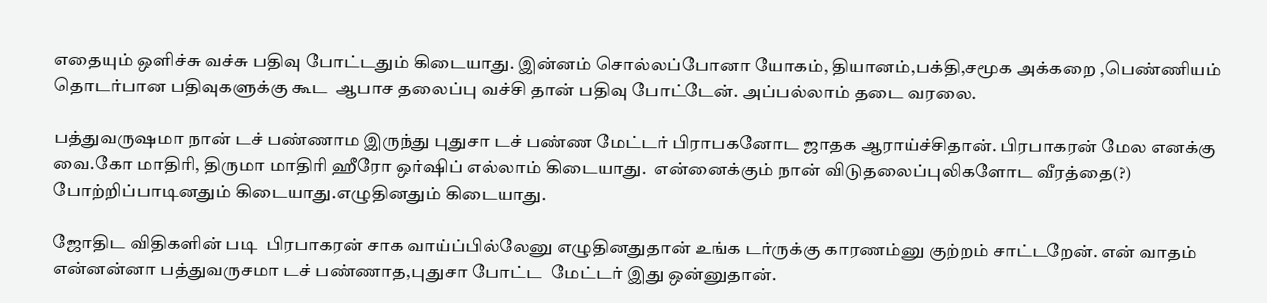எதையும் ஒளிச்சு வச்சு பதிவு போட்டதும் கிடையாது. இன்னம் சொல்லப்போனா யோகம், தியானம்,பக்தி,சமூக அக்கறை ,பெண்ணியம் தொடர்பான பதிவுகளுக்கு கூட  ஆபாச தலைப்பு வச்சி தான் பதிவு போட்டேன். அப்பல்லாம் தடை வரலை.

பத்துவருஷமா நான் டச் பண்ணாம இருந்து புதுசா டச் பண்ண மேட்டர் பிராபகனோட ஜாதக ஆராய்ச்சிதான். பிரபாகரன் மேல எனக்கு  வை.கோ மாதிரி, திருமா மாதிரி ஹீரோ ஒர்ஷிப் எல்லாம் கிடையாது.  என்னைக்கும் நான் விடுதலைப்புலிகளோட வீரத்தை(?) போற்றிப்பாடினதும் கிடையாது.எழுதினதும் கிடையாது.

ஜோதிட விதிகளின் படி  பிரபாகரன் சாக வாய்ப்பில்லேனு எழுதினதுதான் உங்க டர்ருக்கு காரணம்னு குற்றம் சாட்டறேன். என் வாதம் என்னன்னா பத்துவருசமா டச் பண்ணாத,புதுசா போட்ட  மேட்டர் இது ஒன்னுதான்.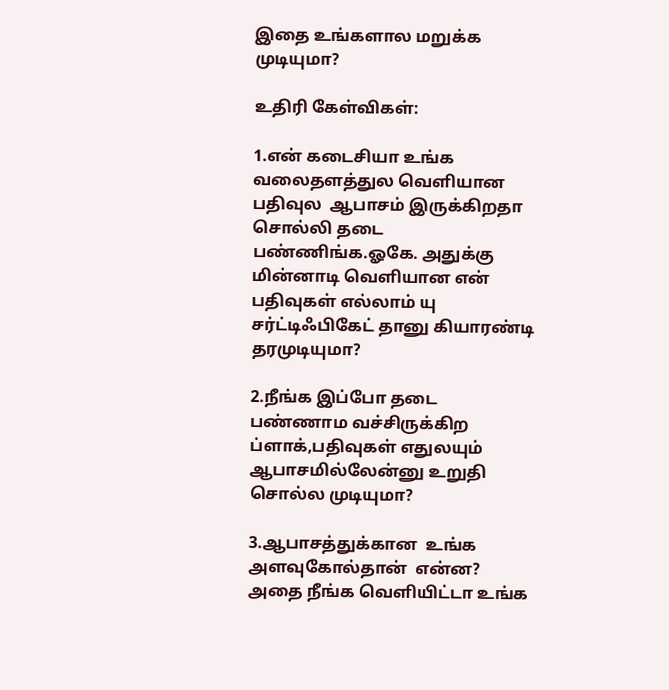இதை உங்களால மறுக்க முடியுமா?

உதிரி கேள்விகள்:

1.என் கடைசியா உங்க வலைதளத்துல வெளியான பதிவுல  ஆபாசம் இருக்கிறதா சொல்லி தடை பண்ணிங்க.ஓகே. அதுக்கு மின்னாடி வெளியான என் பதிவுகள் எல்லாம் யு சர்ட்டிஃபிகேட் தானு கியாரண்டி தரமுடியுமா?

2.நீங்க இப்போ தடை பண்ணாம வச்சிருக்கிற ப்ளாக்,பதிவுகள் எதுலயும் ஆபாசமில்லேன்னு உறுதி சொல்ல முடியுமா?

3.ஆபாசத்துக்கான  உங்க அளவுகோல்தான்  என்ன? அதை நீங்க வெளியிட்டா உங்க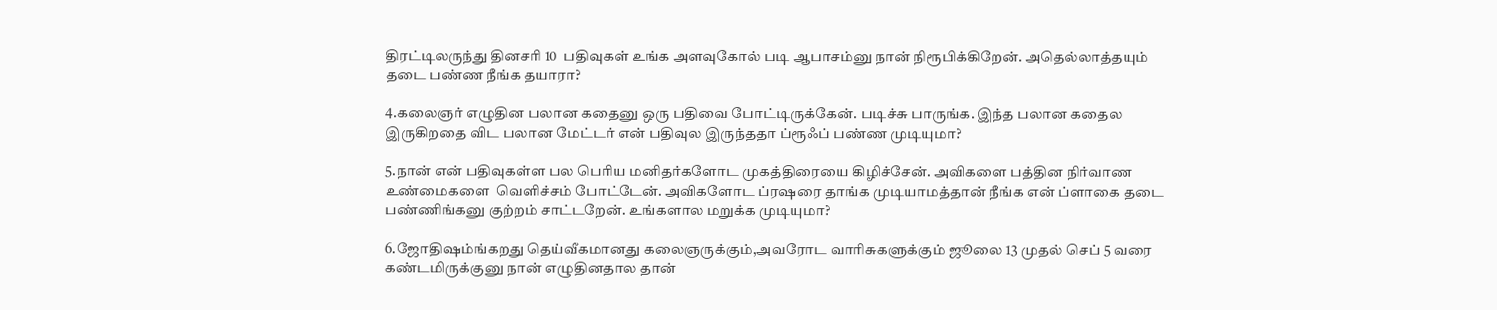திரட்டிலருந்து தினசரி 10  பதிவுகள் உங்க அளவுகோல் படி ஆபாசம்னு நான் நிரூபிக்கிறேன். அதெல்லாத்தயும் தடை பண்ண நீங்க தயாரா?

4.கலைஞர் எழுதின பலான கதைனு ஒரு பதிவை போட்டிருக்கேன். படிச்சு பாருங்க. இந்த பலான கதைல இருகிறதை விட பலான மேட்டர் என் பதிவுல இருந்ததா ப்ரூஃப் பண்ண முடியுமா?

5.நான் என் பதிவுகள்ள பல பெரிய மனிதர்களோட முகத்திரையை கிழிச்சேன். அவிகளை பத்தின நிர்வாண உண்மைகளை  வெளிச்சம் போட்டேன். அவிகளோட ப்ரஷரை தாங்க முடியாமத்தான் நீங்க என் ப்ளாகை தடை பண்ணிங்கனு குற்றம் சாட்டறேன். உங்களால மறுக்க முடியுமா?

6.ஜோதிஷம்ங்கறது தெய்வீகமானது கலைஞருக்கும்,அவரோட வாரிசுகளுக்கும் ஜூலை 13 முதல் செப் 5 வரை கண்டமிருக்குனு நான் எழுதினதால தான்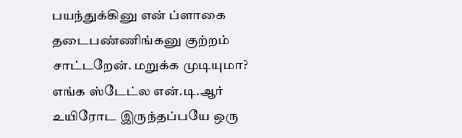பயந்துக்கினு என் ப்ளாகை தடைபண்ணிங்கனு குற்றம் சாட்டறேன். மறுக்க முடியுமா? எங்க ஸ்டேட்ல என்.டி.ஆர் உயிரோட இருந்தப்பயே ஒரு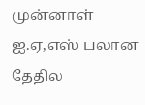முன்னாள் ஐ.ஏ,எஸ் பலான தேதில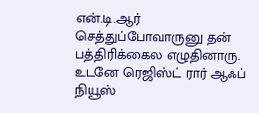என்.டி.ஆர் செத்துப்போவாருனு தன் பத்திரிக்கைல எழுதினாரு. உடனே ரெஜிஸ்ட் ரார் ஆஃப் நியூஸ்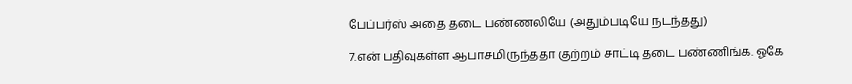பேப்பர்ஸ் அதை தடை பண்ணலியே (அதும்படியே நடந்தது)

7.என் பதிவுகள்ள ஆபாசமிருந்ததா குற்றம் சாட்டி தடை பண்ணிங்க. ஓகே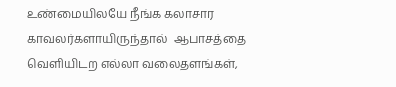உண்மையிலயே நீங்க கலாசார காவலர்களாயிருந்தால்  ஆபாசத்தை வெளியிடற எல்லா வலைதளங்கள்,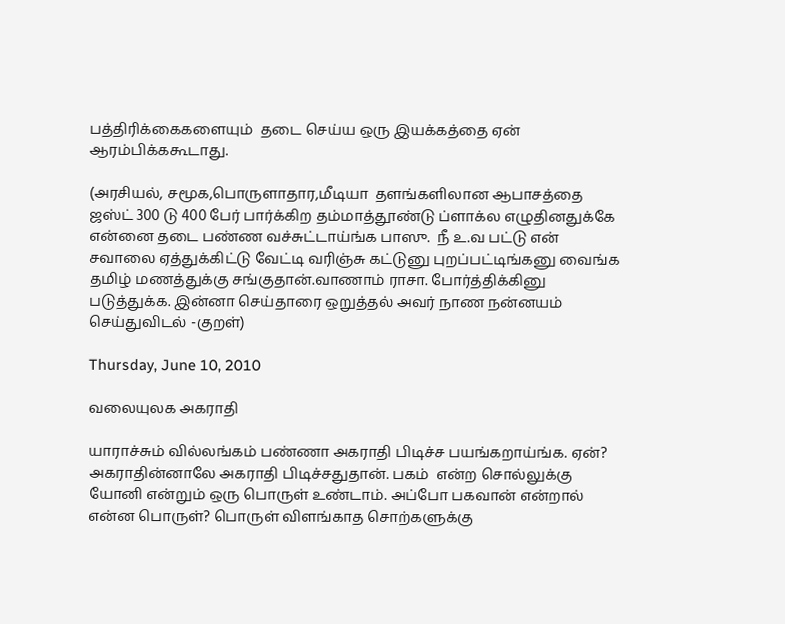பத்திரிக்கைகளையும்  தடை செய்ய ஒரு இயக்கத்தை ஏன் ஆரம்பிக்ககூடாது.

(அரசியல், சமூக,பொருளாதார,மீடியா  தளங்களிலான ஆபாசத்தை ஜஸ்ட் 300 டு 400 பேர் பார்க்கிற தம்மாத்தூண்டு ப்ளாக்ல எழுதினதுக்கே என்னை தடை பண்ண வச்சுட்டாய்ங்க பாஸு.  நீ உ.வ பட்டு என் சவாலை ஏத்துக்கிட்டு வேட்டி வரிஞ்சு கட்டுனு புறப்பட்டிங்கனு வைங்க தமிழ் மணத்துக்கு சங்குதான்.வாணாம் ராசா. போர்த்திக்கினு படுத்துக்க. இன்னா செய்தாரை ஒறுத்தல் அவர் நாண நன்னயம் செய்துவிடல் -குறள்)

Thursday, June 10, 2010

வலையுலக அகராதி

யாராச்சும் வில்லங்கம் பண்ணா அகராதி பிடிச்ச பயங்கறாய்ங்க. ஏன்? அகராதின்னாலே அகராதி பிடிச்சதுதான். பகம்  என்ற சொல்லுக்கு யோனி என்றும் ஒரு பொருள் உண்டாம். அப்போ பகவான் என்றால் என்ன பொருள்? பொருள் விளங்காத சொற்களுக்கு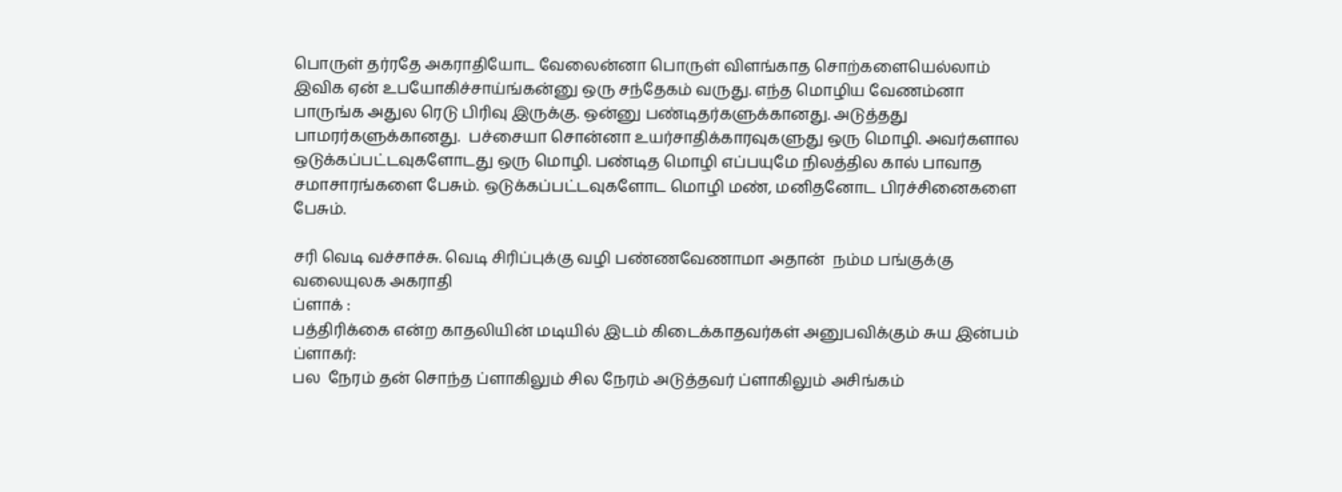பொருள் தர்ரதே அகராதியோட வேலைன்னா பொருள் விளங்காத சொற்களையெல்லாம் இவிக ஏன் உபயோகிச்சாய்ங்கன்னு ஒரு சந்தேகம் வருது. எந்த மொழிய வேணம்னா பாருங்க அதுல ரெடு பிரிவு இருக்கு. ஒன்னு பண்டிதர்களுக்கானது. அடுத்தது  பாமரர்களுக்கானது.  பச்சையா சொன்னா உயர்சாதிக்காரவுகளுது ஒரு மொழி. அவர்களால ஒடுக்கப்பட்டவுகளோடது ஒரு மொழி. பண்டித மொழி எப்பயுமே நிலத்தில கால் பாவாத சமாசாரங்களை பேசும். ஒடுக்கப்பட்டவுகளோட மொழி மண், மனிதனோட பிரச்சினைகளை பேசும்.

சரி வெடி வச்சாச்சு. வெடி சிரிப்புக்கு வழி பண்ணவேணாமா அதான்  நம்ம பங்குக்கு வலையுலக அகராதி
ப்ளாக் :
பத்திரிக்கை என்ற காதலியின் மடியில் இடம் கிடைக்காதவர்கள் அனுபவிக்கும் சுய இன்பம்
ப்ளாகர்:
பல  நேரம் தன் சொந்த ப்ளாகிலும் சில நேரம் அடுத்தவர் ப்ளாகிலும் அசிங்கம்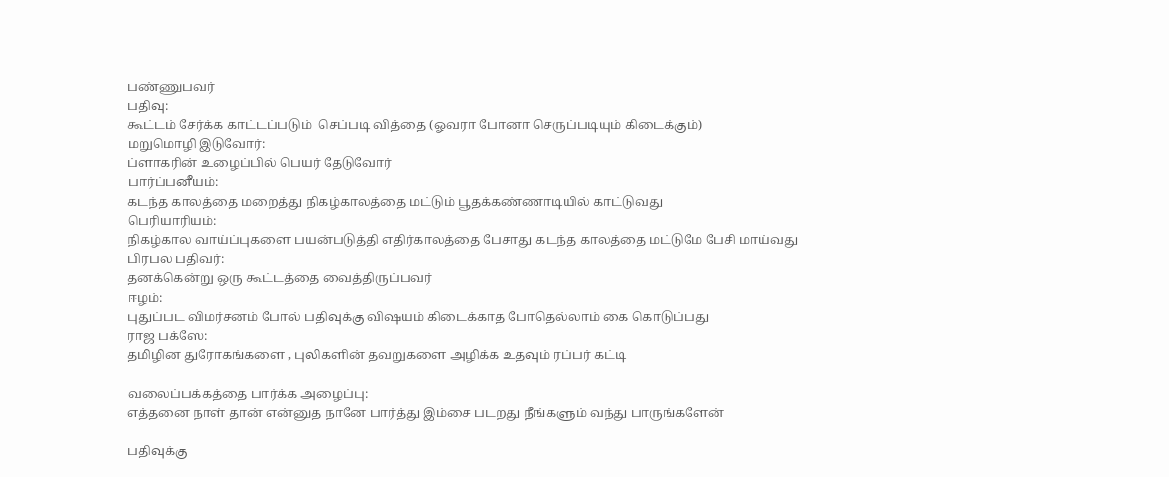பண்ணுபவர்
பதிவு:
கூட்டம் சேர்க்க காட்டப்படும்  செப்படி வித்தை (ஓவரா போனா செருப்படியும் கிடைக்கும்)
மறுமொழி இடுவோர்:
ப்ளாகரின் உழைப்பில் பெயர் தேடுவோர்
பார்ப்பனீயம்:
கடந்த காலத்தை மறைத்து நிகழ்காலத்தை மட்டும் பூதக்கண்ணாடியில் காட்டுவது
பெரியாரியம்:
நிகழ்கால வாய்ப்புகளை பயன்படுத்தி எதிர்காலத்தை பேசாது கடந்த காலத்தை மட்டுமே பேசி மாய்வது
பிரபல பதிவர்:
தனக்கென்று ஒரு கூட்டத்தை வைத்திருப்பவர்
ஈழம்:
புதுப்பட விமர்சனம் போல் பதிவுக்கு விஷயம் கிடைக்காத போதெல்லாம் கை கொடுப்பது
ராஜ பக்ஸே:
தமிழின துரோகங்களை , புலிகளின் தவறுகளை அழிக்க உதவும் ரப்பர் கட்டி

வலைப்பக்கத்தை பார்க்க அழைப்பு:
எத்தனை நாள் தான் என்னுத நானே பார்த்து இம்சை படறது நீங்களும் வந்து பாருங்களேன்

பதிவுக்கு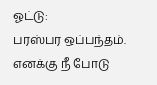ஓட்டு:
பரஸ்பர ஒப்பந்தம். எனக்கு நீ போடு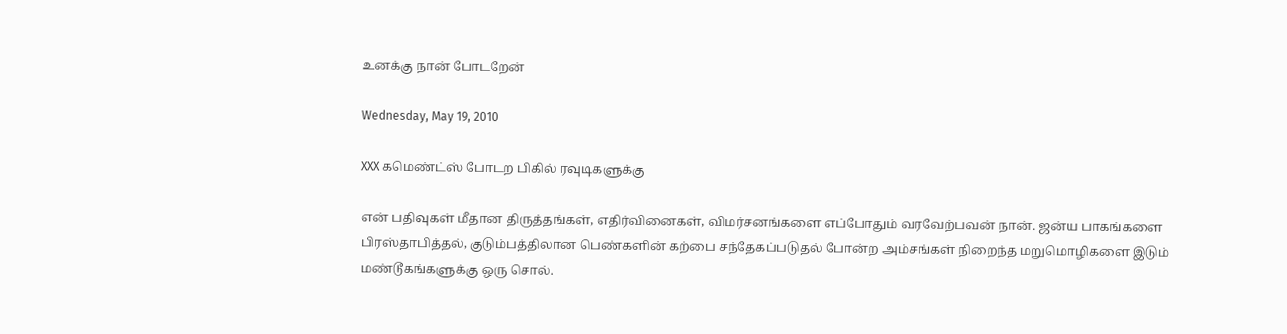உனக்கு நான் போடறேன்

Wednesday, May 19, 2010

XXX கமெண்ட்ஸ் போடற‌ பிகில் ரவுடிகளுக்கு

என் பதிவுகள் மீதான திருத்தங்கள், எதிர்வினைகள், விமர்சனங்களை எப்போதும் வரவேற்பவன் நான். ஜன்ய பாகங்களை பிரஸ்தாபித்தல், குடும்பத்திலான பெண்களின் கற்பை சந்தேகப்படுதல் போன்ற அம்சங்கள் நிறைந்த மறுமொழிகளை இடும் மண்டூகங்களுக்கு ஒரு சொல்.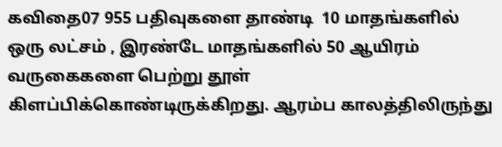கவிதை07 955 பதிவுகளை தாண்டி  10 மாதங்களில் ஒரு லட்சம் , இரண்டே மாதங்களில் 50 ஆயிரம் வருகைகளை பெற்று தூள் கிளப்பிக்கொண்டிருக்கிறது. ஆரம்ப காலத்திலிருந்து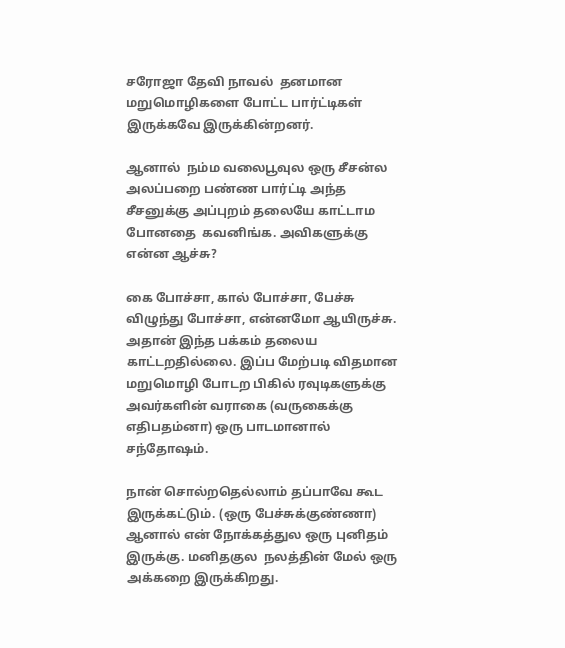சரோஜா தேவி நாவல்  தனமான மறுமொழிகளை போட்ட பார்ட்டிகள் இருக்கவே இருக்கின்றனர்.

ஆனால்  நம்ம வலைபூவுல ஒரு சீசன்ல அலப்பறை பண்ண பார்ட்டி அந்த சீசனுக்கு அப்புறம் தலையே காட்டாம போனதை  கவனிங்க. அவிகளுக்கு என்ன ஆச்சு?

கை போச்சா, கால் போச்சா, பேச்சு விழுந்து போச்சா, என்னமோ ஆயிருச்சு. அதான் இந்த பக்கம் தலைய காட்டறதில்லை. இப்ப மேற்படி விதமான மறுமொழி போடற பிகில் ரவுடிகளுக்கு அவர்களின் வராகை (வருகைக்கு எதிபதம்னா) ஒரு பாடமானால் சந்தோஷம்.

நான் சொல்றதெல்லாம் தப்பாவே கூட இருக்கட்டும். (ஒரு பேச்சுக்குண்ணா) ஆனால் என் நோக்கத்துல ஒரு புனிதம் இருக்கு. மனிதகுல  நலத்தின் மேல் ஒரு அக்கறை இருக்கிறது.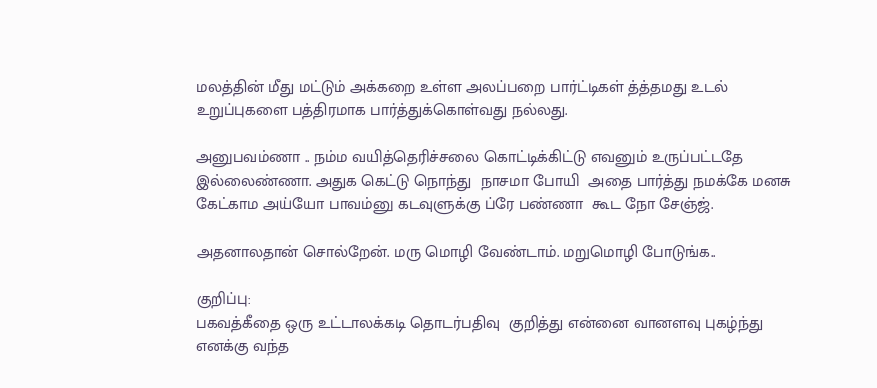மலத்தின் மீது மட்டும் அக்கறை உள்ள அலப்பறை பார்ட்டிகள் த்த்தமது உடல் உறுப்புகளை பத்திரமாக பார்த்துக்கொள்வது நல்லது.

அனுபவம்ணா .. நம்ம வயித்தெரிச்சலை கொட்டிக்கிட்டு எவனும் உருப்பட்டதே இல்லைண்ணா. அதுக கெட்டு நொந்து  நாசமா போயி  அதை பார்த்து நமக்கே மனசு கேட்காம அய்யோ பாவம்னு கடவுளுக்கு ப்ரே பண்ணா  கூட நோ சேஞ்ஜ்.

அதனாலதான் சொல்றேன். மரு மொழி வேண்டாம். மறுமொழி போடுங்க..

குறிப்பு:
பகவத்கீதை ஒரு உட்டாலக்கடி தொடர்பதிவு  குறித்து என்னை வானளவு புகழ்ந்து எனக்கு வந்த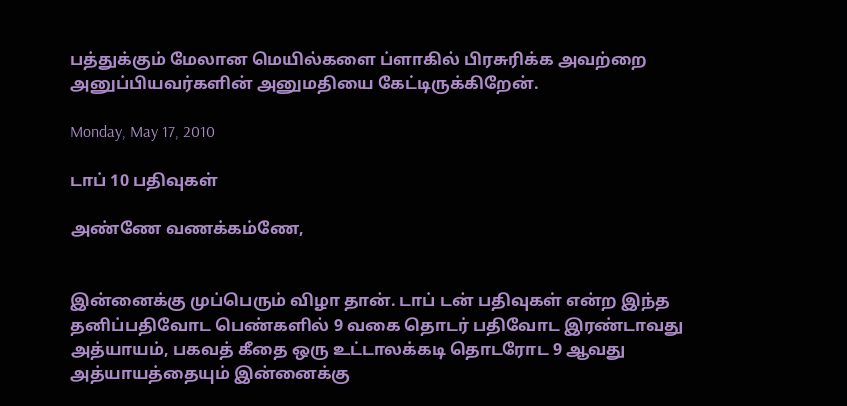பத்துக்கும் மேலான மெயில்களை ப்ளாகில் பிரசுரிக்க அவற்றை அனுப்பியவர்களின் அனுமதியை கேட்டிருக்கிறேன்.

Monday, May 17, 2010

டாப் 10 பதிவுகள்

அண்ணே வணக்கம்ணே,


இன்னைக்கு முப்பெரும் விழா தான். டாப் டன் பதிவுகள் என்ற இந்த தனிப்பதிவோட பெண்களில் 9 வகை தொடர் பதிவோட இரண்டாவது அத்யாயம், பகவத் கீதை ஒரு உட்டாலக்கடி தொடரோட 9 ஆவது அத்யாயத்தையும் இன்னைக்கு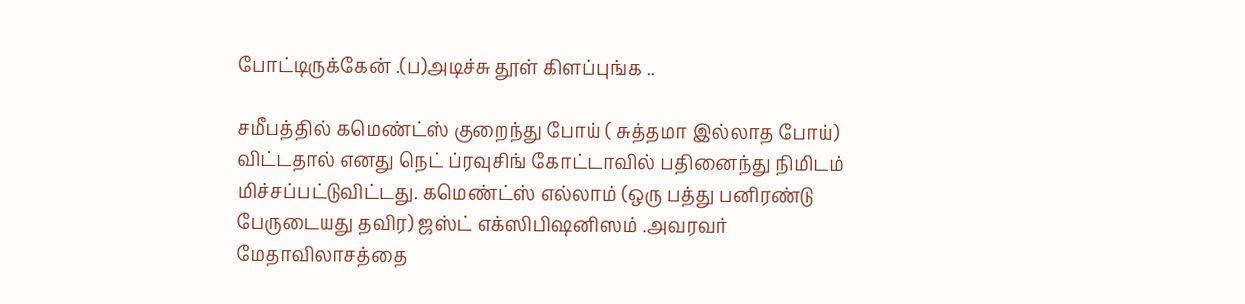போட்டிருக்கேன் .(ப)அடிச்சு தூள் கிளப்புங்க ..

சமீபத்தில் கமெண்ட்ஸ் குறைந்து போய் ( சுத்தமா இல்லாத போய்) விட்டதால் எனது நெட் ப்ரவுசிங் கோட்டாவில் பதினைந்து நிமிடம் மிச்சப்பட்டுவிட்டது. கமெண்ட்ஸ் எல்லாம் (ஒரு பத்து பனிரண்டு பேருடையது தவிர) ஜஸ்ட் எக்ஸிபிஷனிஸம் .அவரவர் மேதாவிலாசத்தை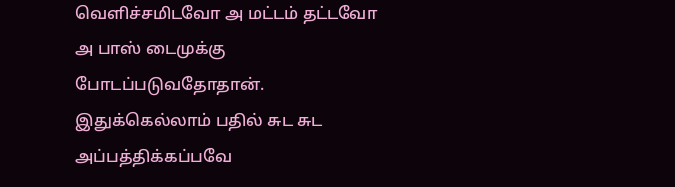வெளிச்சமிடவோ அ மட்டம் தட்டவோ அ பாஸ் டைமுக்கு போடப்படுவதோதான். இதுக்கெல்லாம் பதில் சுட சுட அப்பத்திக்கப்பவே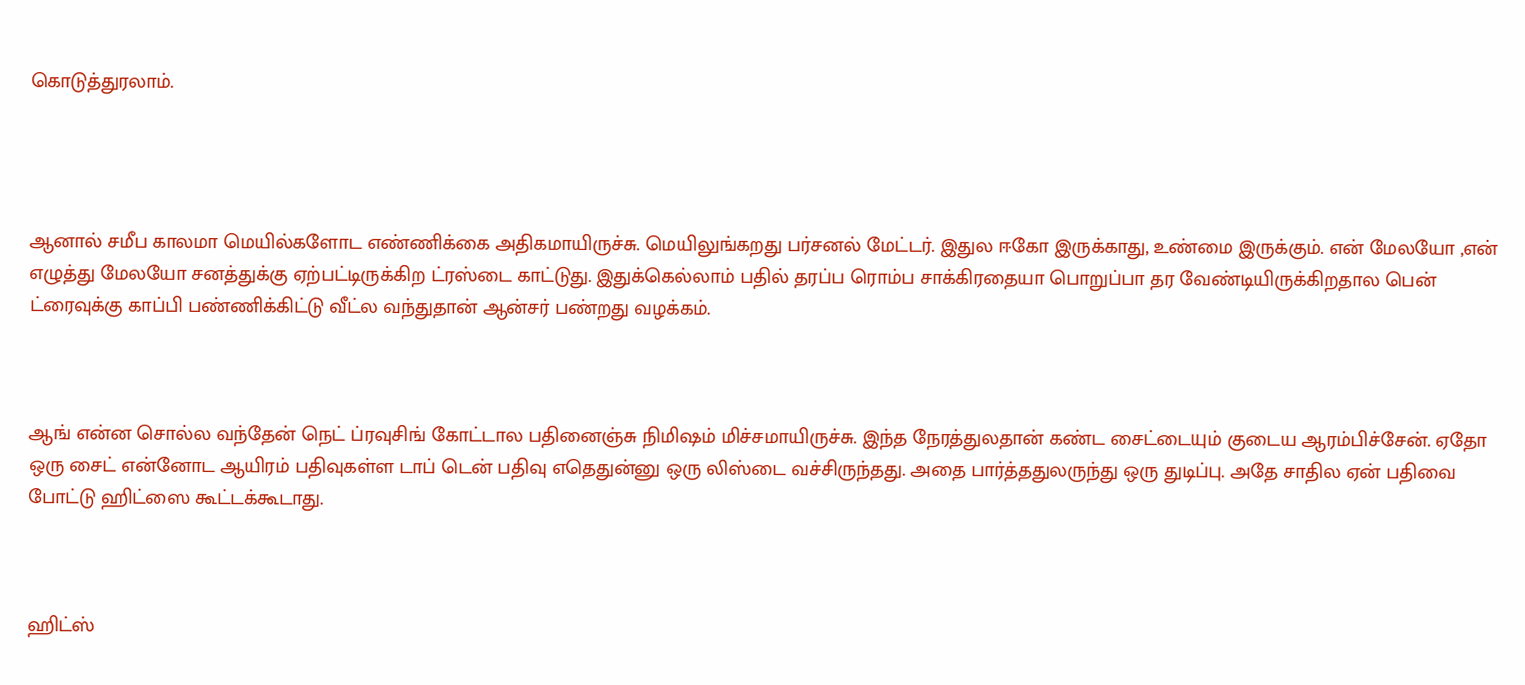கொடுத்துரலாம்.




ஆனால் சமீப காலமா மெயில்களோட எண்ணிக்கை அதிகமாயிருச்சு. மெயிலுங்கறது பர்சனல் மேட்டர். இதுல ஈகோ இருக்காது, உண்மை இருக்கும். என் மேலயோ ,என் எழுத்து மேலயோ சனத்துக்கு ஏற்பட்டிருக்கிற ட்ரஸ்டை காட்டுது. இதுக்கெல்லாம் பதில் தரப்ப ரொம்ப சாக்கிரதையா பொறுப்பா தர வேண்டியிருக்கிறதால பென் ட்ரைவுக்கு காப்பி பண்ணிக்கிட்டு வீட்ல வந்துதான் ஆன்சர் பண்றது வழக்கம்.



ஆங் என்ன சொல்ல வந்தேன் நெட் ப்ரவுசிங் கோட்டால பதினைஞ்சு நிமிஷம் மிச்சமாயிருச்சு. இந்த நேரத்துலதான் கண்ட சைட்டையும் குடைய ஆரம்பிச்சேன். ஏதோ ஒரு சைட் என்னோட ஆயிரம் பதிவுகள்ள டாப் டென் பதிவு எதெதுன்னு ஒரு லிஸ்டை வச்சிருந்தது. அதை பார்த்ததுலருந்து ஒரு துடிப்பு. அதே சாதில ஏன் பதிவை போட்டு ஹிட்ஸை கூட்டக்கூடாது.



ஹிட்ஸ்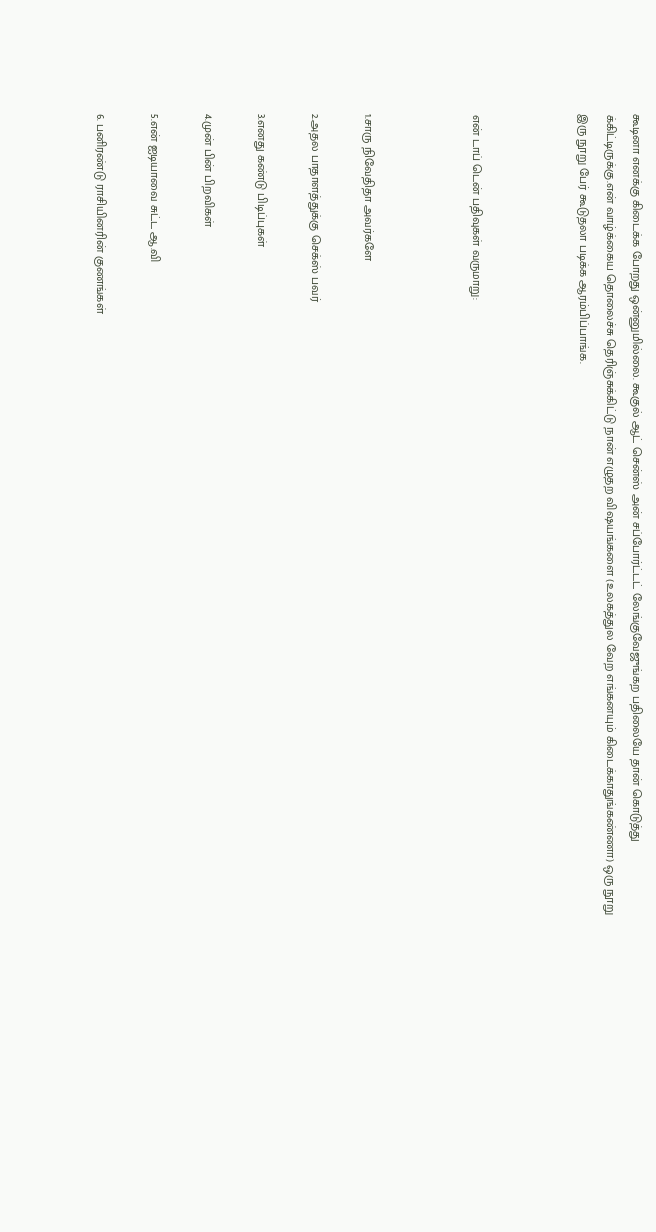கூடினா எனக்கு கிடைக்க போறது ஒன்னுமில்லை. கூகுல் ஆட் சென்ஸ் அன் சப்போர்ட்டட் லேங்குவேஜுங்கற பதிலையே தான் கொடுத்து க்கிட்டிருக்கு.என் வாழ்க்கைய தொலைச்சு தெரிஞ்சுக்கிட்டு நான் எழுதற விஷயங்களை (உலகத்துல வேற எங்கனயும் கிடைக்காதுங்கண்ணா) ஒரு நூறு இரு நூறு பேர் கூடுதலா படிக்க ஆரம்பிப்பாங்க.



என் டாப் டென் பதிவுகள் வருமாறு:



1.சாரு நிவேதிதா அவர்களே

2.அதல பாதாளத்துக்கு செக்ஸ் பவர்

3.எனது கண்டு பிடிப்புகள்

4.முன் பின் பிறவிகள்

5.என் ஐடியாவை சுட்ட ஆ.வி

6. பனிரண்டு ராசியினரின் குணங்கள்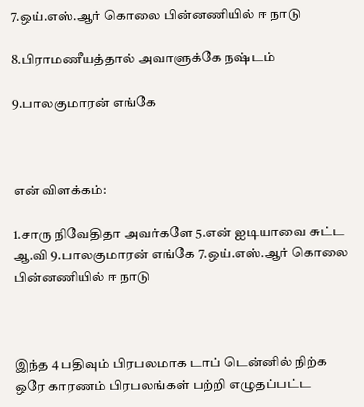7.ஒய்.எஸ்.ஆர் கொலை பின்னணியில் ஈ நாடு

8.பிராமணீயத்தால் அவாளுக்கே நஷ்டம்

9.பாலகுமாரன் எங்கே



என் விளக்கம்:

1.சாரு நிவேதிதா அவர்களே 5.என் ஐடியாவை சுட்ட ஆ.வி 9.பாலகுமாரன் எங்கே 7.ஒய்.எஸ்.ஆர் கொலை பின்னணியில் ஈ நாடு



இந்த 4 பதிவும் பிரபலமாக டாப் டென்னில் நிற்க ஒரே காரணம் பிரபலங்கள் பற்றி எழுதப்பட்ட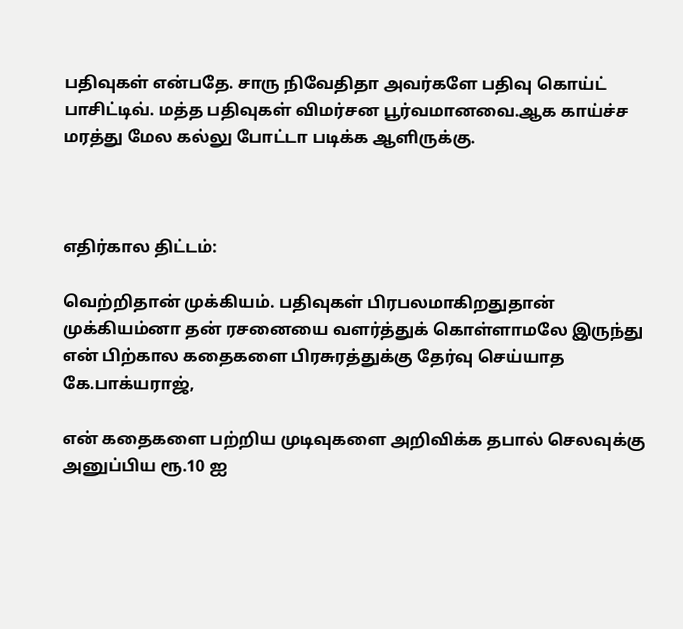பதிவுகள் என்பதே. சாரு நிவேதிதா அவர்களே பதிவு கொய்ட் பாசிட்டிவ். மத்த பதிவுகள் விமர்சன பூர்வமானவை.ஆக காய்ச்ச மரத்து மேல கல்லு போட்டா படிக்க ஆளிருக்கு.



எதிர்கால திட்டம்:

வெற்றிதான் முக்கியம். பதிவுகள் பிரபலமாகிறதுதான் முக்கியம்னா தன் ரசனையை வளர்த்துக் கொள்ளாமலே இருந்து என் பிற்கால கதைகளை பிரசுரத்துக்கு தேர்வு செய்யாத கே.பாக்யராஜ்,

என் கதைகளை பற்றிய முடிவுகளை அறிவிக்க தபால் செலவுக்கு அனுப்பிய ரூ.10 ஐ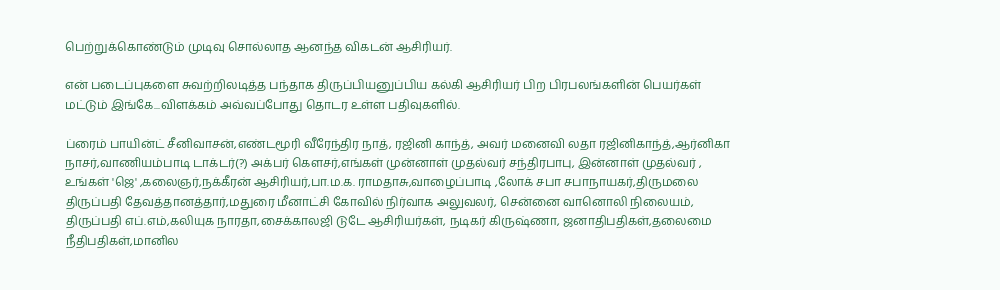பெற்றுக்கொண்டும் முடிவு சொல்லாத ஆனந்த விகடன் ஆசிரியர்.

என் படைப்புகளை சுவற்றிலடித்த பந்தாக திருப்பியனுப்பிய கல்கி ஆசிரியர் பிற பிரபலங்களின் பெயர்கள் மட்டும் இங்கே...விள‌க்க‌ம் அவ்வப்போது தொடர உள்ள பதிவுகளில்.

ப்ரைம் பாயின்ட் சீனிவாசன்,எண்டமூரி வீரேந்திர நாத், ரஜினி காந்த், அவர் மனைவி லதா ரஜினிகாந்த்,ஆர்னிகா நாசர்,வாணியம்பாடி டாக்டர்(?) அக்பர் கௌசர்,எங்கள் முன்னாள் முதல்வர் சந்திரபாபு, இன்னாள் முதல்வர் , உங்கள் 'ஜெ' ,கலைஞர்,நக்கீரன் ஆசிரியர்,பா.ம.க. ராமதாசு,வாழைப்பாடி ,லோக் சபா சபாநாயகர்,திருமலை திருப்பதி தேவத்தானத்தார்,மதுரை மீனாட்சி கோவில் நிர்வாக அலுவலர், சென்னை வானொலி நிலையம், திருப்பதி எப்.எம்,கலியுக நாரதா,சைக்காலஜி டுடே ஆசிரியர்கள், நடிகர் கிருஷ்ணா, ஜனாதிபதிகள்,தலைமை நீதிபதிகள்,மானில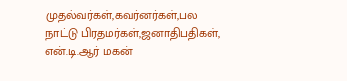முதல்வர்கள்,கவர்னர்கள்,பல நாட்டு பிரதமர்கள்,ஜனாதிபதிகள், என்.டி.ஆர் மகன்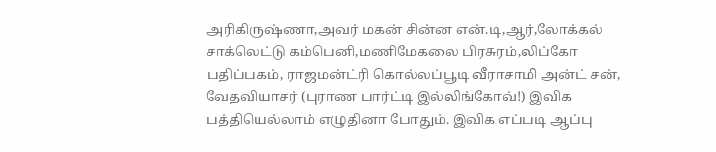அரிகிருஷ்ணா,அவர் மகன் சின்ன என்.டி,ஆர்,லோக்கல் சாக்லெட்டு கம்பெனி,மணிமேகலை பிரசுரம்,லிப்கோ பதிப்பகம், ராஜமன்ட்ரி கொல்லப்பூடி வீராசாமி அன்ட் சன், வேதவியாசர் (புராண பார்ட்டி இல்லிங்கோவ்!) இவிக பத்தியெல்லாம் எழுதினா போதும். இவிக எப்படி ஆப்பு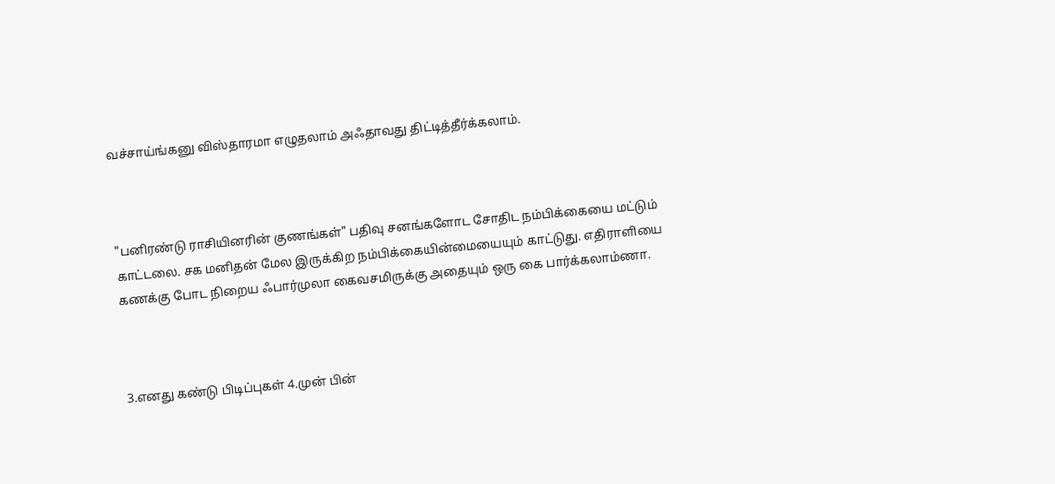வச்சாய்ங்கனு விஸ்தாரமா எழுதலாம் அஃதாவது திட்டித்தீர்க்கலாம்.



"பனிரண்டு ராசியினரின் குணங்கள்" பதிவு சனங்களோட சோதிட நம்பிக்கையை மட்டும் காட்டலை. சக மனிதன் மேல இருக்கிற நம்பிக்கையின்மையையும் காட்டுது. எதிராளியை கணக்கு போட நிறைய ஃபார்முலா கைவசமிருக்கு அதையும் ஒரு கை பார்க்கலாம்ணா.



3.எனது கண்டு பிடிப்புகள் 4.முன் பின்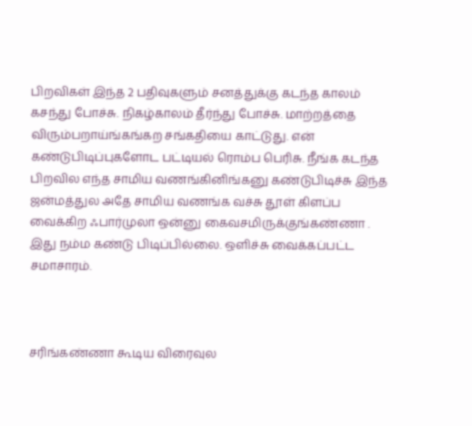பிறவிகள் இந்த 2 பதிவுகளும் சனத்துக்கு கடந்த காலம் கசந்து போச்சு. நிகழ்காலம் தீர்ந்து போச்சு. மாற்றத்தை விரும்பறாய்ங்கங்கற சங்கதியை காட்டுது. என் கண்டுபிடிப்புகளோட பட்டியல் ரொம்ப பெரிசு. நீங்க கடந்த பிறவில எந்த சாமிய வணங்கினிங்கனு கண்டுபிடிச்சு இந்த ஜன்மத்துல அதே சாமிய வணங்க வச்சு தூள் கிளப்ப வைக்கிற ஃபார்முலா ஒன்னு கைவசமிருக்குங்கண்ணா . இது நம்ம கண்டு பிடிப்பில்லை. ஒளிச்சு வைக்கப்பட்ட சமாசாரம்.



சரிங்கண்ணா கூடிய விரைவுல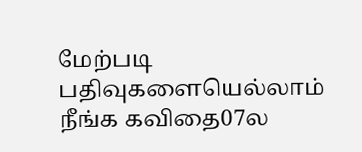மேற்படி பதிவுகளையெல்லாம் நீங்க கவிதை07ல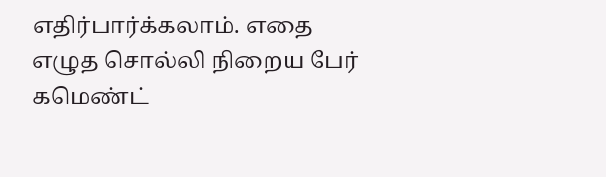எதிர்பார்க்கலாம். எதை எழுத சொல்லி நிறைய பேர் கமெண்ட்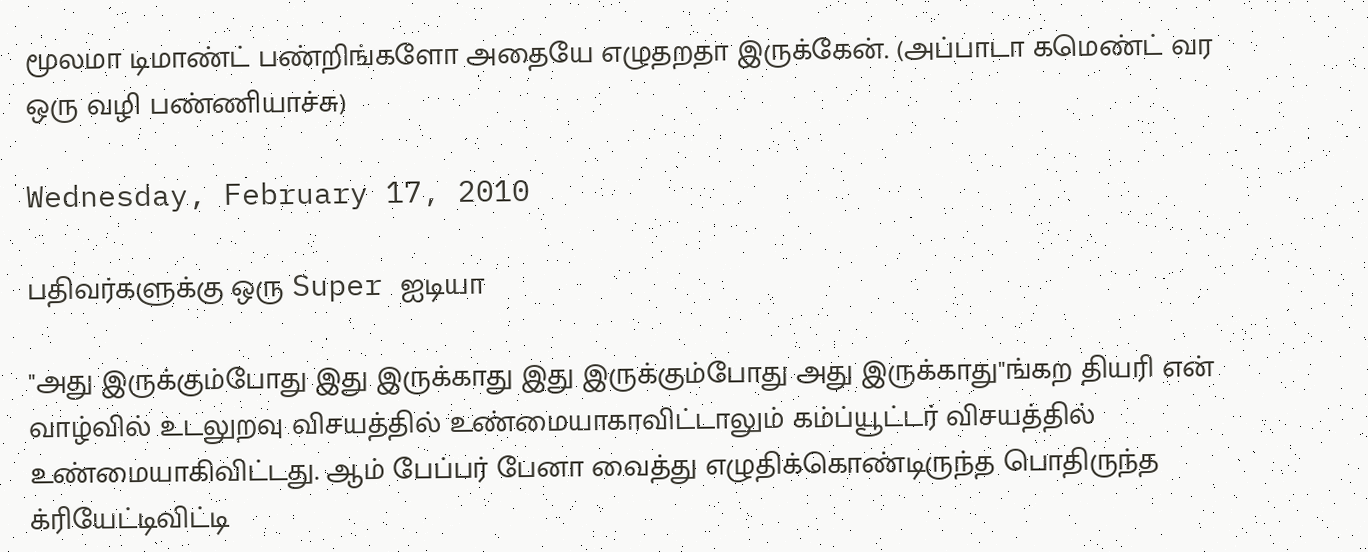மூலமா டிமாண்ட் பண்றிங்களோ அதையே எழுதறதா இருக்கேன். (அப்பாடா கமெண்ட் வர ஒரு வழி பண்ணியாச்சு)

Wednesday, February 17, 2010

பதிவர்களுக்கு ஒரு Super ஐடியா

"அது இருக்கும்போது இது இருக்காது இது இருக்கும்போது அது இருக்காது"ங்கற தியரி என் வாழ்வில் உடலுறவு விசயத்தில் உண்மையாகாவிட்டாலும் கம்ப்யூட்டர் விசயத்தில் உண்மையாகிவிட்டது. ஆம் பேப்பர் பேனா வைத்து எழுதிக்கொண்டிருந்த பொதிருந்த க்ரியேட்டிவிட்டி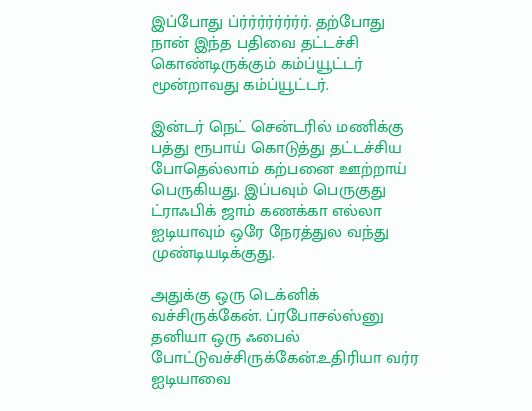இப்போது ப்ர்ர்ர்ர்ர்ர்ர்ர். தற்போது நான் இந்த பதிவை தட்டச்சி கொண்டிருக்கும் கம்ப்யூட்டர் மூன்றாவது கம்ப்யூட்டர்.

இன்டர் நெட் சென்டரில் மணிக்கு பத்து ரூபாய் கொடுத்து தட்டச்சிய போதெல்லாம் கற்பனை ஊற்றாய் பெருகியது. இப்பவும் பெருகுது ட்ராஃபிக் ஜாம் கணக்கா எல்லா ஐடியாவும் ஒரே நேரத்துல வந்து முண்டியடிக்குது.

அதுக்கு ஒரு டெக்னிக் வச்சிருக்கேன். ப்ரபோசல்ஸ்னு தனியா ஒரு ஃபைல் போட்டுவச்சிருக்கேன்.உதிரியா வர்ர ஐடியாவை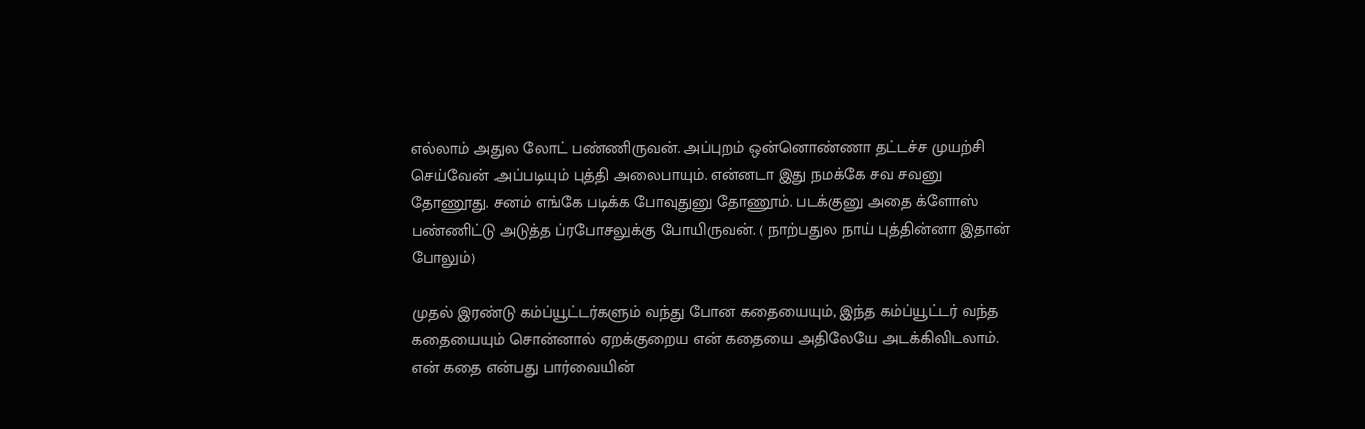எல்லாம் அதுல லோட் பண்ணிருவன். அப்புறம் ஒன்னொண்ணா தட்டச்ச முயற்சி செய்வேன் .அப்படியும் புத்தி அலைபாயும். என்னடா இது நமக்கே சவ சவனு தோணூது. சனம் எங்கே படிக்க போவுதுனு தோணூம். படக்குனு அதை க்ளோஸ் பண்ணிட்டு அடுத்த ப்ரபோசலுக்கு போயிருவன். ( நாற்பதுல நாய் புத்தின்னா இதான் போலும்)

முதல் இரண்டு கம்ப்யூட்டர்களும் வந்து போன கதையையும், இந்த கம்ப்யூட்டர் வந்த கதையையும் சொன்னால் ஏறக்குறைய என் கதையை அதிலேயே அடக்கிவிடலாம். என் கதை என்பது பார்வையின்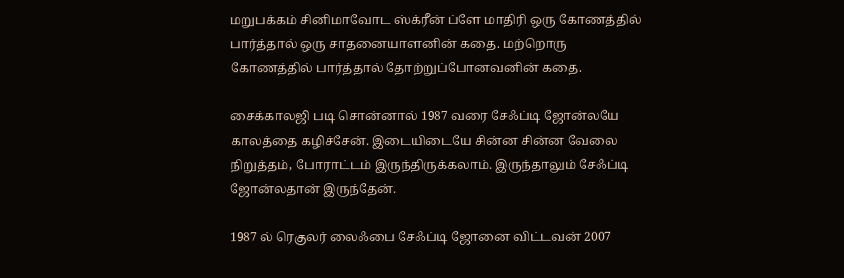மறுபக்கம் சினிமாவோட ஸ்க்ரீன் ப்ளே மாதிரி ஒரு கோணத்தில் பார்த்தால் ஒரு சாதனையாளனின் கதை. மற்றொரு கோணத்தில் பார்த்தால் தோற்றுப்போனவனின் கதை.

சைக்காலஜி படி சொன்னால் 1987 வரை சேஃப்டி ஜோன்லயே காலத்தை கழிச்சேன். இடையிடையே சின்ன சின்ன வேலை நிறுத்தம், போராட்டம் இருந்திருக்கலாம். இருந்தாலும் சேஃப்டி ஜோன்லதான் இருந்தேன்.

1987 ல் ரெகுலர் லைஃபை சேஃப்டி ஜோனை விட்டவன் 2007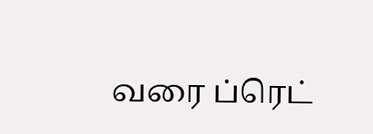வரை ப்ரெட்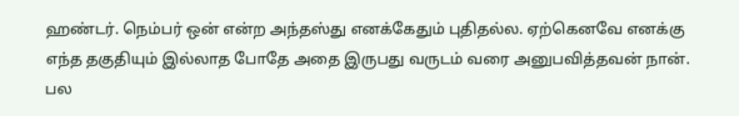ஹண்டர். நெம்பர் ஒன் என்ற அந்தஸ்து எனக்கேதும் புதிதல்ல. ஏற்கெனவே எனக்கு எந்த தகுதியும் இல்லாத போதே அதை இருபது வருடம் வரை அனுபவித்தவன் நான். பல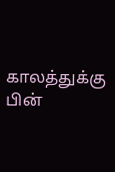காலத்துக்கு பின்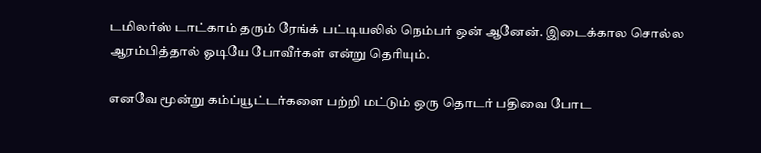டமிலர்ஸ் டாட்காம் தரும் ரேங்க் பட்டியலில் நெம்பர் ஒன் ஆனேன். இடைக்கால சொல்ல ஆரம்பித்தால் ஓடியே போவீர்கள் என்று தெரியும்.

எனவே மூன்று கம்ப்யூட்டர்களை பற்றி மட்டும் ஒரு தொடர் பதிவை போட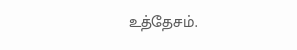உத்தேசம்.